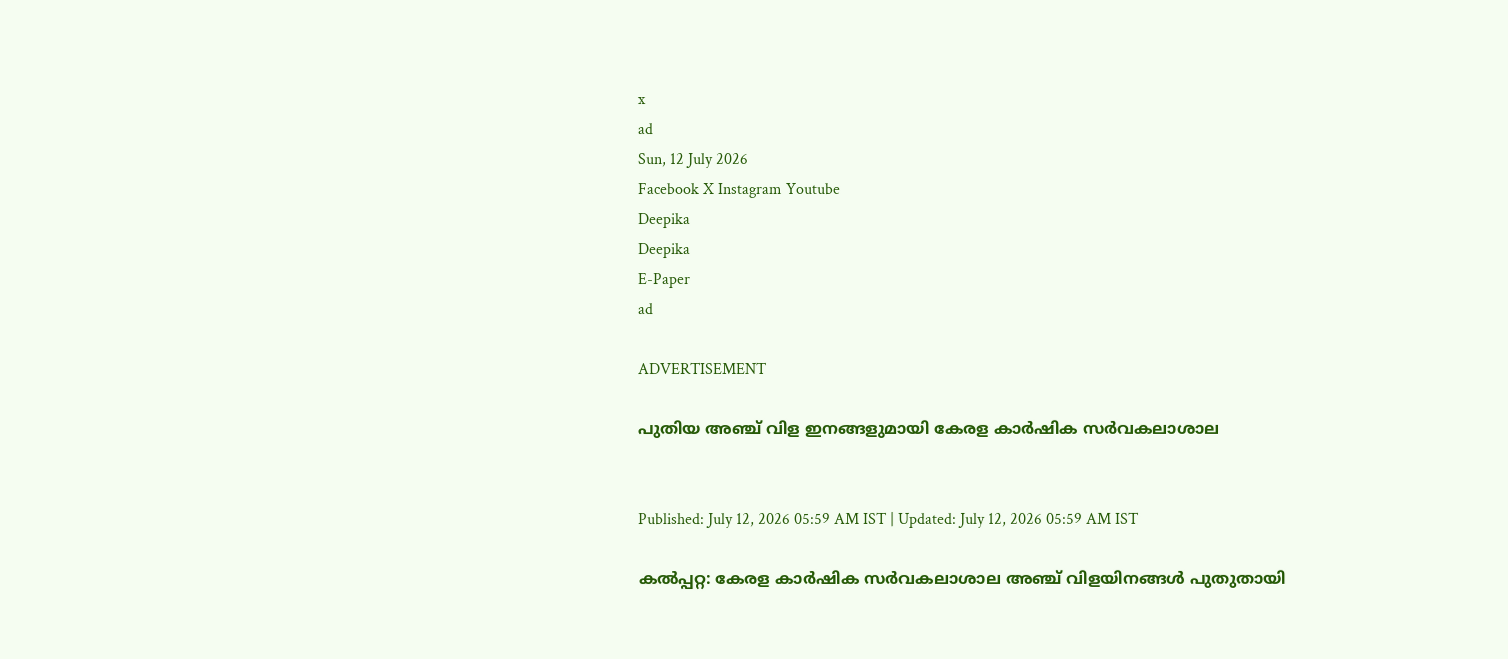x
ad
Sun, 12 July 2026
Facebook X Instagram Youtube
Deepika
Deepika
E-Paper
ad

ADVERTISEMENT

പുതിയ അഞ്ച് വിള ഇനങ്ങളുമായി കേരള കാര്‍ഷിക സര്‍വകലാശാല


Published: July 12, 2026 05:59 AM IST | Updated: July 12, 2026 05:59 AM IST

കല്‍പ്പറ്റ: കേരള കാര്‍ഷിക സര്‍വകലാശാല അഞ്ച് വിളയിനങ്ങള്‍ പുതുതായി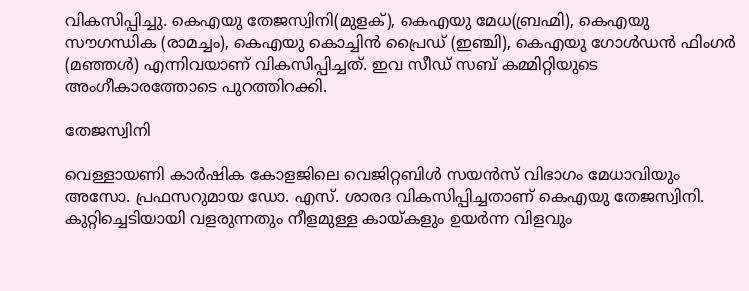വികസിപ്പിച്ചു. കെഎയു തേജസ്വിനി(മുളക്), കെഎയു മേധ(ബ്രഹ്മി), കെഎയു സൗഗന്ധിക (രാമച്ചം), കെഎയു കൊച്ചിന്‍ പ്രൈഡ് (ഇഞ്ചി), കെഎയു ഗോള്‍ഡന്‍ ഫിംഗര്‍ (മഞ്ഞള്‍) എന്നിവയാണ് വികസിപ്പിച്ചത്. ഇവ സീഡ് സബ് കമ്മിറ്റിയുടെ അംഗീകാരത്തോടെ പുറത്തിറക്കി.

തേജസ്വിനി

വെള്ളായണി കാര്‍ഷിക കോളജിലെ വെജിറ്റബിള്‍ സയന്‍സ് വിഭാഗം മേധാവിയും അസോ. പ്രഫസറുമായ ഡോ. എസ്. ശാരദ വികസിപ്പിച്ചതാണ് കെഎയു തേജസ്വിനി. കുറ്റിച്ചെടിയായി വളരുന്നതും നീളമുള്ള കായ്കളും ഉയര്‍ന്ന വിളവും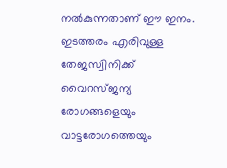നല്‍കുന്നതാണ് ഈ ഇനം. ഇടത്തരം എരിവുള്ള തേജസ്വിനിക്ക് വൈറസ്ജന്യ രോഗങ്ങളെയും വാട്ടരോഗത്തെയും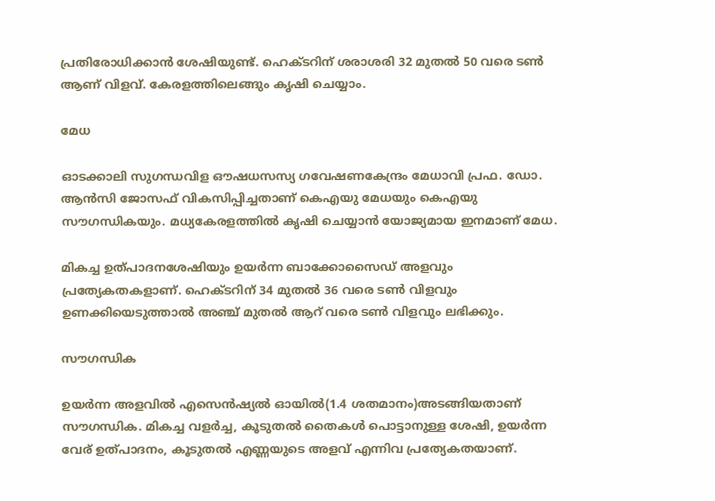പ്രതിരോധിക്കാന്‍ ശേഷിയുണ്ട്. ഹെക്ടറിന് ശരാശരി 32 മുതല്‍ 50 വരെ ടണ്‍ ആണ് വിളവ്. കേരളത്തിലെങ്ങും കൃഷി ചെയ്യാം.

മേധ

ഓടക്കാലി സുഗന്ധവിള ഔഷധസസ്യ ഗവേഷണകേന്ദ്രം മേധാവി പ്രഫ. ഡോ. ആന്‍സി ജോസഫ് വികസിപ്പിച്ചതാണ് കെഎയു മേധയും കെഎയു സൗഗന്ധികയും. മധ്യകേരളത്തില്‍ കൃഷി ചെയ്യാന്‍ യോജ്യമായ ഇനമാണ് മേധ.

മികച്ച ഉത്പാദനശേഷിയും ഉയര്‍ന്ന ബാക്കോസൈഡ് അളവും പ്രത്യേകതകളാണ്. ഹെക്ടറിന് 34 മുതല്‍ 36 വരെ ടണ്‍ വിളവും ഉണക്കിയെടുത്താല്‍ അഞ്ച് മുതല്‍ ആറ് വരെ ടണ്‍ വിളവും ലഭിക്കും.

സൗഗന്ധിക

ഉയര്‍ന്ന അളവില്‍ എസെന്‍ഷ്യല്‍ ഓയില്‍(1.4 ശതമാനം)അടങ്ങിയതാണ് സൗഗന്ധിക. മികച്ച വളര്‍ച്ച, കൂടുതല്‍ തൈകള്‍ പൊട്ടാനുള്ള ശേഷി, ഉയര്‍ന്ന വേര് ഉത്പാദനം, കൂടുതല്‍ എണ്ണയുടെ അളവ് എന്നിവ പ്രത്യേകതയാണ്.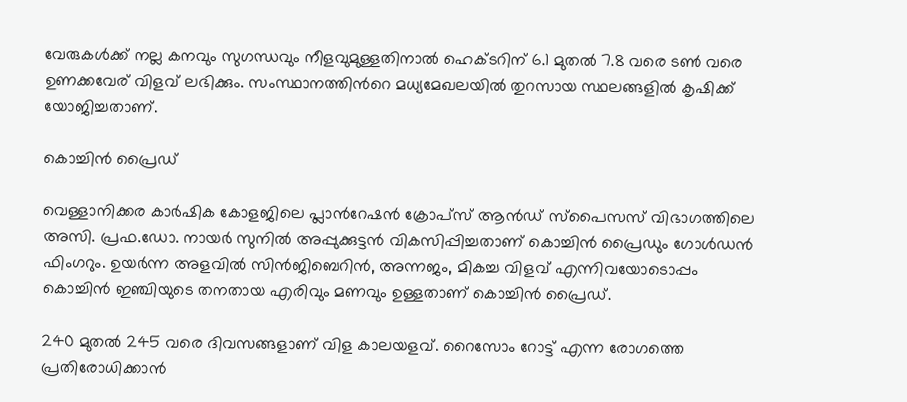വേരുകള്‍ക്ക് നല്ല കനവും സുഗന്ധവും നീളവുമുള്ളതിനാല്‍ ഹെക്ടറിന് 6.1 മുതല്‍ 7.8 വരെ ടണ്‍ വരെ ഉണക്കവേര് വിളവ് ലഭിക്കും. സംസ്ഥാനത്തിന്‍റെ മധ്യമേഖലയില്‍ തുറസായ സ്ഥലങ്ങളില്‍ കൃഷിക്ക് യോജിച്ചതാണ്.

കൊച്ചിന്‍ പ്രൈഡ്

വെള്ളാനിക്കര കാര്‍ഷിക കോളജിലെ പ്ലാന്‍റേഷന്‍ ക്രോപ്‌സ് ആന്‍ഡ് സ്‌പൈസസ് വിഭാഗത്തിലെ അസി. പ്രഫ.ഡോ. നായര്‍ സുനില്‍ അപ്പുക്കുട്ടന്‍ വികസിപ്പിച്ചതാണ് കൊച്ചിന്‍ പ്രൈഡും ഗോള്‍ഡന്‍ ഫിംഗറും. ഉയര്‍ന്ന അളവില്‍ സിന്‍ജിബെറിന്‍, അന്നജം, മികച്ച വിളവ് എന്നിവയോടൊപ്പം കൊച്ചിന്‍ ഇഞ്ചിയുടെ തനതായ എരിവും മണവും ഉള്ളതാണ് കൊച്ചിന്‍ പ്രൈഡ്.

240 മുതല്‍ 245 വരെ ദിവസങ്ങളാണ് വിള കാലയളവ്. റൈസോം റോട്ട് എന്ന രോഗത്തെ പ്രതിരോധിക്കാന്‍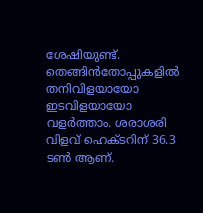ശേഷിയുണ്ട്. തെങ്ങിന്‍തോപ്പുകളില്‍ തനിവിളയായോ ഇടവിളയായോ വളര്‍ത്താം. ശരാശരി വിളവ് ഹെക്ടറിന് 36.3 ടണ്‍ ആണ്.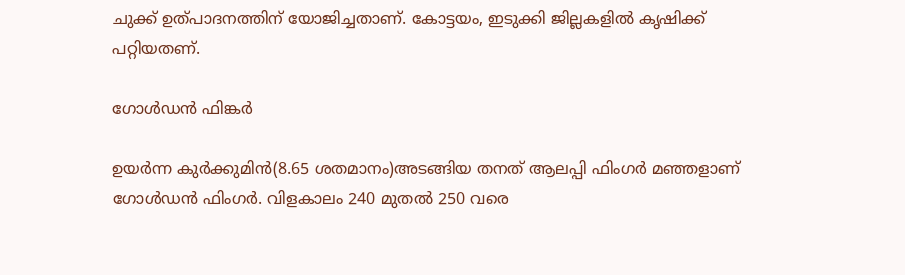ചുക്ക് ഉത്പാദനത്തിന് യോജിച്ചതാണ്. കോട്ടയം, ഇടുക്കി ജില്ലകളില്‍ കൃഷിക്ക് പറ്റിയതണ്.

ഗോള്‍ഡന്‍ ഫിങ്കര്‍

ഉയര്‍ന്ന കുര്‍ക്കുമിന്‍(8.65 ശതമാനം)അടങ്ങിയ തനത് ആലപ്പി ഫിംഗര്‍ മഞ്ഞളാണ് ഗോള്‍ഡന്‍ ഫിംഗര്‍. വിളകാലം 240 മുതല്‍ 250 വരെ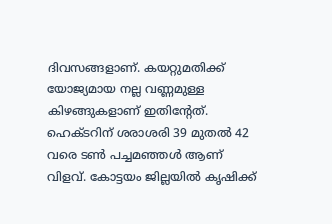ദിവസങ്ങളാണ്. കയറ്റുമതിക്ക് യോജ്യമായ നല്ല വണ്ണമുള്ള കിഴങ്ങുകളാണ് ഇതിന്‍റേത്. ഹെക്ടറിന് ശരാശരി 39 മുതല്‍ 42 വരെ ടണ്‍ പച്ചമഞ്ഞള്‍ ആണ് വിളവ്. കോട്ടയം ജില്ലയില്‍ കൃഷിക്ക്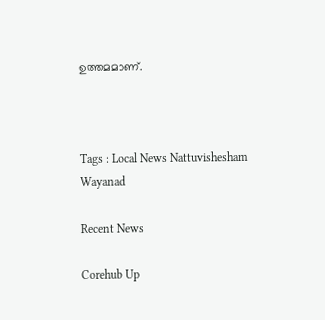ഉത്തമമാണ്.



Tags : Local News Nattuvishesham Wayanad

Recent News

Corehub Up